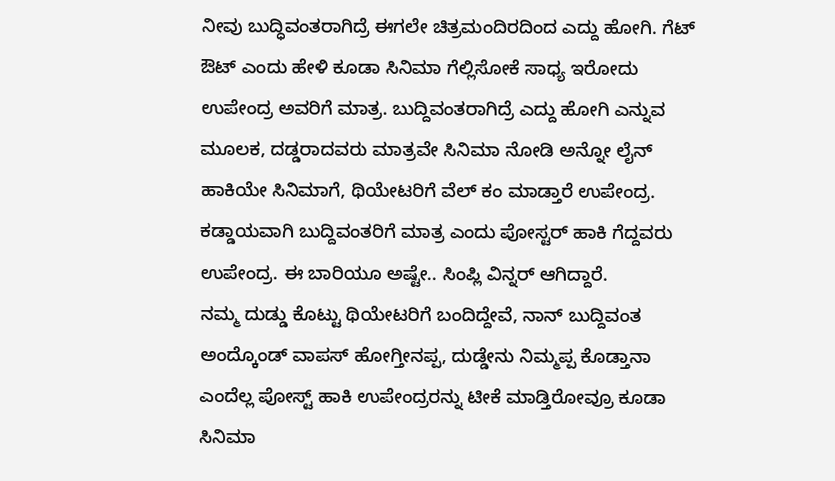ನೀವು ಬುದ್ಧಿವಂತರಾಗಿದ್ರೆ ಈಗಲೇ ಚಿತ್ರಮಂದಿರದಿಂದ ಎದ್ದು ಹೋಗಿ. ಗೆಟ್ ಔಟ್ ಎಂದು ಹೇಳಿ ಕೂಡಾ ಸಿನಿಮಾ ಗೆಲ್ಲಿಸೋಕೆ ಸಾಧ್ಯ ಇರೋದು ಉಪೇಂದ್ರ ಅವರಿಗೆ ಮಾತ್ರ. ಬುದ್ದಿವಂತರಾಗಿದ್ರೆ ಎದ್ದು ಹೋಗಿ ಎನ್ನುವ ಮೂಲಕ, ದಡ್ಡರಾದವರು ಮಾತ್ರವೇ ಸಿನಿಮಾ ನೋಡಿ ಅನ್ನೋ ಲೈನ್ ಹಾಕಿಯೇ ಸಿನಿಮಾಗೆ, ಥಿಯೇಟರಿಗೆ ವೆಲ್ ಕಂ ಮಾಡ್ತಾರೆ ಉಪೇಂದ್ರ. ಕಡ್ಡಾಯವಾಗಿ ಬುದ್ದಿವಂತರಿಗೆ ಮಾತ್ರ ಎಂದು ಪೋಸ್ಟರ್ ಹಾಕಿ ಗೆದ್ದವರು ಉಪೇಂದ್ರ. ಈ ಬಾರಿಯೂ ಅಷ್ಟೇ.. ಸಿಂಪ್ಲಿ ವಿನ್ನರ್ ಆಗಿದ್ದಾರೆ.
ನಮ್ಮ ದುಡ್ಡು ಕೊಟ್ಟು ಥಿಯೇಟರಿಗೆ ಬಂದಿದ್ದೇವೆ, ನಾನ್ ಬುದ್ದಿವಂತ ಅಂದ್ಕೊಂಡ್ ವಾಪಸ್ ಹೋಗ್ತೀನಪ್ಪ, ದುಡ್ಡೇನು ನಿಮ್ಮಪ್ಪ ಕೊಡ್ತಾನಾ ಎಂದೆಲ್ಲ ಪೋಸ್ಟ್ ಹಾಕಿ ಉಪೇಂದ್ರರನ್ನು ಟೀಕೆ ಮಾಡ್ತಿರೋವ್ರೂ ಕೂಡಾ ಸಿನಿಮಾ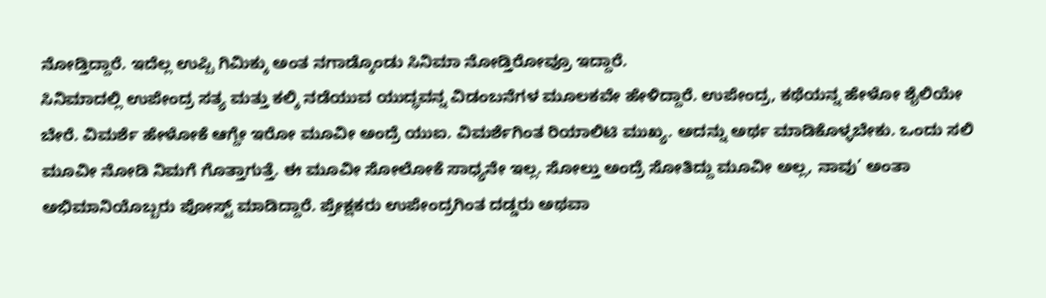ನೋಡ್ತಿದ್ದಾರೆ. ಇದೆಲ್ಲ ಉಪ್ಪಿ ಗಿಮಿಕ್ಕು ಅಂತ ನಗಾಡ್ಕೊಂಡು ಸಿನಿಮಾ ನೋಡ್ತಿರೋವ್ರೂ ಇದ್ದಾರೆ.
ಸಿನಿಮಾದಲ್ಲಿ ಉಪೇಂದ್ರ ಸತ್ಯ ಮತ್ತು ಕಲ್ಕಿ ನಡೆಯುವ ಯುದ್ಧವನ್ನ ವಿಡಂಬನೆಗಳ ಮೂಲಕವೇ ಹೇಳಿದ್ದಾರೆ. ಉಪೇಂದ್ರ, ಕಥೆಯನ್ನ ಹೇಳೋ ಶೈಲಿಯೇ ಬೇರೆ. ವಿಮರ್ಶೆ ಹೇಳೋಕೆ ಆಗ್ದೇ ಇರೋ ಮೂವೀ ಅಂದ್ರೆ ಯುಐ. ವಿಮರ್ಶೆಗಿಂತ ರಿಯಾಲಿಟಿ ಮುಖ್ಯ. ಅದನ್ನು ಅರ್ಥ ಮಾಡಿಕೊಳ್ಳಬೇಕು. ಒಂದು ಸಲಿ ಮೂವೀ ನೋಡಿ ನಿಮಗೆ ಗೊತ್ತಾಗುತ್ತೆ. ಈ ಮೂವೀ ಸೋಲೋಕೆ ಸಾಧ್ಯನೇ ಇಲ್ಲ. ಸೋಲ್ತು ಅಂದ್ರೆ ಸೋತಿದ್ದು ಮೂವೀ ಅಲ್ಲ, ನಾವು’ ಅಂತಾ ಅಭಿಮಾನಿಯೊಬ್ಬರು ಪೋಸ್ಟ್ ಮಾಡಿದ್ದಾರೆ. ಪ್ರೇಕ್ಷಕರು ಉಪೇಂದ್ರಗಿಂತ ದಡ್ಡರು ಅಥವಾ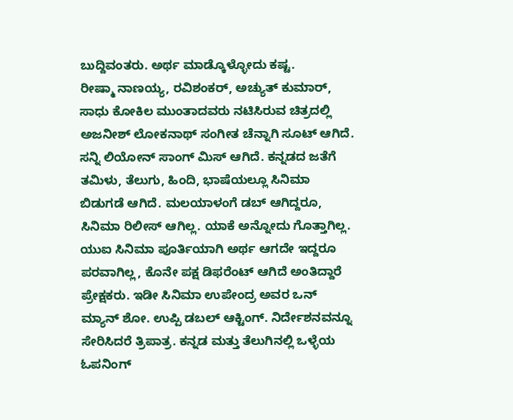ಬುದ್ದಿವಂತರು. ಅರ್ಥ ಮಾಡ್ಕೊಳ್ಳೋದು ಕಷ್ಟ.
ರೀಷ್ಮಾ ನಾಣಯ್ಯ, ರವಿಶಂಕರ್, ಅಚ್ಯುತ್ ಕುಮಾರ್, ಸಾಧು ಕೋಕಿಲ ಮುಂತಾದವರು ನಟಿಸಿರುವ ಚಿತ್ರದಲ್ಲಿ ಅಜನೀಶ್ ಲೋಕನಾಥ್ ಸಂಗೀತ ಚೆನ್ನಾಗಿ ಸೂಟ್ ಆಗಿದೆ. ಸನ್ನಿ ಲಿಯೋನ್ ಸಾಂಗ್ ಮಿಸ್ ಆಗಿದೆ. ಕನ್ನಡದ ಜತೆಗೆ ತಮಿಳು, ತೆಲುಗು, ಹಿಂದಿ, ಭಾಷೆಯಲ್ಲೂ ಸಿನಿಮಾ ಬಿಡುಗಡೆ ಆಗಿದೆ. ಮಲಯಾಳಂಗೆ ಡಬ್ ಆಗಿದ್ದರೂ, ಸಿನಿಮಾ ರಿಲೀಸ್ ಆಗಿಲ್ಲ. ಯಾಕೆ ಅನ್ನೋದು ಗೊತ್ತಾಗಿಲ್ಲ.
ಯುಐ ಸಿನಿಮಾ ಪೂರ್ತಿಯಾಗಿ ಅರ್ಥ ಆಗದೇ ಇದ್ದರೂ ಪರವಾಗಿಲ್ಲ, ಕೊನೇ ಪಕ್ಷ ಡಿಫರೆಂಟ್ ಆಗಿದೆ ಅಂತಿದ್ದಾರೆ ಪ್ರೇಕ್ಷಕರು. ಇಡೀ ಸಿನಿಮಾ ಉಪೇಂದ್ರ ಅವರ ಒನ್ ಮ್ಯಾನ್ ಶೋ. ಉಪ್ಪಿ ಡಬಲ್ ಆಕ್ಟಿಂಗ್. ನಿರ್ದೇಶನವನ್ನೂ ಸೇರಿಸಿದರೆ ತ್ರಿಪಾತ್ರ. ಕನ್ನಡ ಮತ್ತು ತೆಲುಗಿನಲ್ಲಿ ಒಳ್ಳೆಯ ಓಪನಿಂಗ್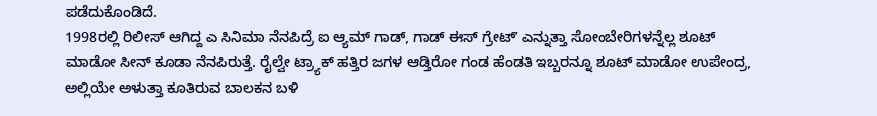ಪಡೆದುಕೊಂಡಿದೆ.
1998ರಲ್ಲಿ ರಿಲೀಸ್ ಆಗಿದ್ದ ಎ ಸಿನಿಮಾ ನೆನಪಿದ್ರೆ ಐ ಆ್ಯಮ್ ಗಾಡ್, ಗಾಡ್ ಈಸ್ ಗ್ರೇಟ್ʼ ಎನ್ನುತ್ತಾ ಸೋಂಬೇರಿಗಳನ್ನೆಲ್ಲ ಶೂಟ್ ಮಾಡೋ ಸೀನ್ ಕೂಡಾ ನೆನಪಿರುತ್ತೆ. ರೈಲ್ವೇ ಟ್ರ್ಯಾಕ್ ಹತ್ತಿರ ಜಗಳ ಆಡ್ತಿರೋ ಗಂಡ ಹೆಂಡತಿ ಇಬ್ಬರನ್ನೂ ಶೂಟ್ ಮಾಡೋ ಉಪೇಂದ್ರ, ಅಲ್ಲಿಯೇ ಅಳುತ್ತಾ ಕೂತಿರುವ ಬಾಲಕನ ಬಳಿ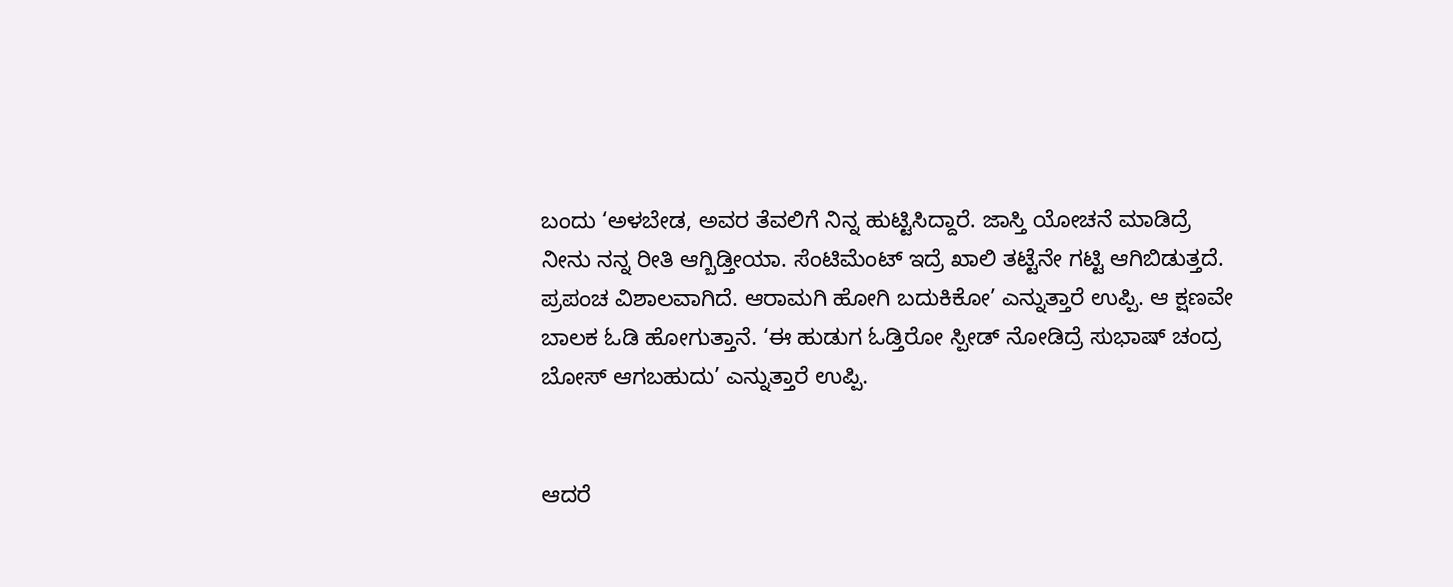ಬಂದು ‘ಅಳಬೇಡ, ಅವರ ತೆವಲಿಗೆ ನಿನ್ನ ಹುಟ್ಟಿಸಿದ್ದಾರೆ. ಜಾಸ್ತಿ ಯೋಚನೆ ಮಾಡಿದ್ರೆ ನೀನು ನನ್ನ ರೀತಿ ಆಗ್ಬಿಡ್ತೀಯಾ. ಸೆಂಟಿಮೆಂಟ್ ಇದ್ರೆ ಖಾಲಿ ತಟ್ಟೆನೇ ಗಟ್ಟಿ ಆಗಿಬಿಡುತ್ತದೆ. ಪ್ರಪಂಚ ವಿಶಾಲವಾಗಿದೆ. ಆರಾಮಗಿ ಹೋಗಿ ಬದುಕಿಕೋ’ ಎನ್ನುತ್ತಾರೆ ಉಪ್ಪಿ. ಆ ಕ್ಷಣವೇ ಬಾಲಕ ಓಡಿ ಹೋಗುತ್ತಾನೆ. ‘ಈ ಹುಡುಗ ಓಡ್ತಿರೋ ಸ್ಪೀಡ್ ನೋಡಿದ್ರೆ ಸುಭಾಷ್ ಚಂದ್ರ ಬೋಸ್ ಆಗಬಹುದು’ ಎನ್ನುತ್ತಾರೆ ಉಪ್ಪಿ.


ಆದರೆ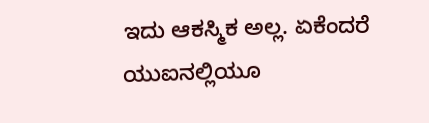ಇದು ಆಕಸ್ಮಿಕ ಅಲ್ಲ. ಏಕೆಂದರೆ ಯುಐನಲ್ಲಿಯೂ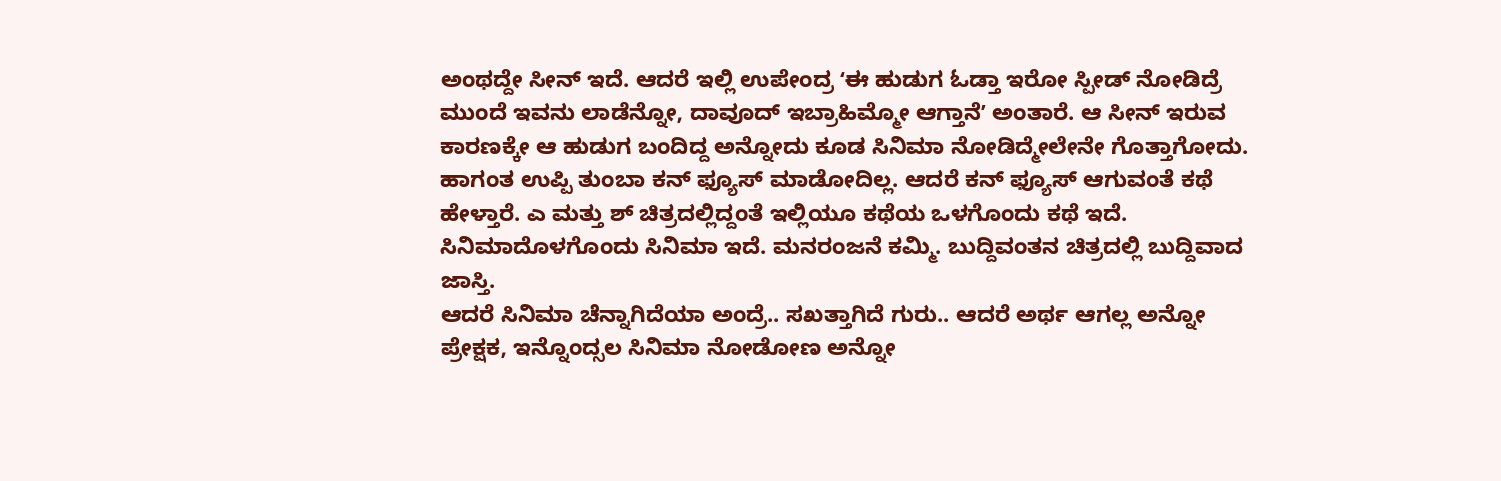ಅಂಥದ್ದೇ ಸೀನ್ ಇದೆ. ಆದರೆ ಇಲ್ಲಿ ಉಪೇಂದ್ರ ʻಈ ಹುಡುಗ ಓಡ್ತಾ ಇರೋ ಸ್ಪೀಡ್ ನೋಡಿದ್ರೆ ಮುಂದೆ ಇವನು ಲಾಡೆನ್ನೋ, ದಾವೂದ್ ಇಬ್ರಾಹಿಮ್ಮೋ ಆಗ್ತಾನೆʼ ಅಂತಾರೆ. ಆ ಸೀನ್ ಇರುವ ಕಾರಣಕ್ಕೇ ಆ ಹುಡುಗ ಬಂದಿದ್ದ ಅನ್ನೋದು ಕೂಡ ಸಿನಿಮಾ ನೋಡಿದ್ಮೇಲೇನೇ ಗೊತ್ತಾಗೋದು.
ಹಾಗಂತ ಉಪ್ಪಿ ತುಂಬಾ ಕನ್ ಫ್ಯೂಸ್ ಮಾಡೋದಿಲ್ಲ. ಆದರೆ ಕನ್ ಫ್ಯೂಸ್ ಆಗುವಂತೆ ಕಥೆ ಹೇಳ್ತಾರೆ. ಎ ಮತ್ತು ಶ್ ಚಿತ್ರದಲ್ಲಿದ್ದಂತೆ ಇಲ್ಲಿಯೂ ಕಥೆಯ ಒಳಗೊಂದು ಕಥೆ ಇದೆ. ಸಿನಿಮಾದೊಳಗೊಂದು ಸಿನಿಮಾ ಇದೆ. ಮನರಂಜನೆ ಕಮ್ಮಿ. ಬುದ್ದಿವಂತನ ಚಿತ್ರದಲ್ಲಿ ಬುದ್ದಿವಾದ ಜಾಸ್ತಿ.
ಆದರೆ ಸಿನಿಮಾ ಚೆನ್ನಾಗಿದೆಯಾ ಅಂದ್ರೆ.. ಸಖತ್ತಾಗಿದೆ ಗುರು.. ಆದರೆ ಅರ್ಥ ಆಗಲ್ಲ ಅನ್ನೋ ಪ್ರೇಕ್ಷಕ, ಇನ್ನೊಂದ್ಸಲ ಸಿನಿಮಾ ನೋಡೋಣ ಅನ್ನೋ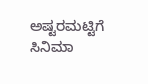ಅಷ್ಟರಮಟ್ಟಿಗೆ ಸಿನಿಮಾ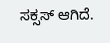ಸಕ್ಸಸ್ ಆಗಿದೆ.